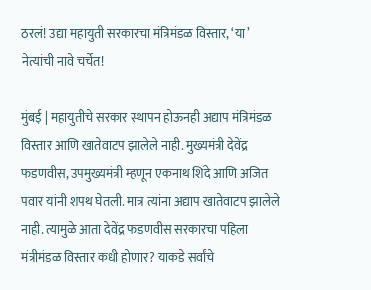ठरलं! उद्या महायुती सरकारचा मंत्रिमंडळ विस्तार, ‘या’ नेत्यांची नावे चर्चेत!

मुंबई | महायुतीचे सरकार स्थापन होऊनही अद्याप मंत्रिमंडळ विस्तार आणि खातेवाटप झालेले नाही. मुख्यमंत्री देवेंद्र फडणवीस, उपमुख्यमंत्री म्हणून एकनाथ शिंदे आणि अजित पवार यांनी शपथ घेतली. मात्र त्यांना अद्याप खातेवाटप झालेले नाही. त्यामुळे आता देवेंद्र फडणवीस सरकारचा पहिला मंत्रीमंडळ विस्तार कधी होणार? याकडे सर्वांचे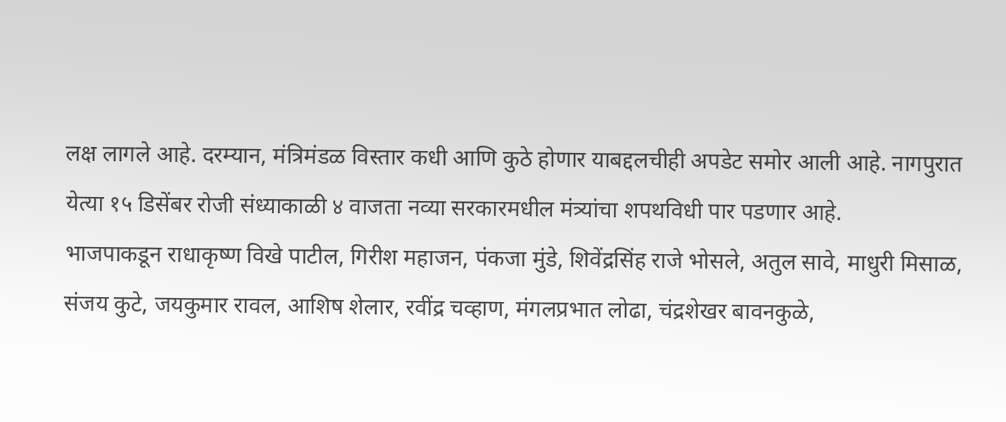लक्ष लागले आहे. दरम्यान, मंत्रिमंडळ विस्तार कधी आणि कुठे होणार याबद्दलचीही अपडेट समोर आली आहे. नागपुरात येत्या १५ डिसेंबर रोजी संध्याकाळी ४ वाजता नव्या सरकारमधील मंत्र्यांचा शपथविधी पार पडणार आहे.
भाजपाकडून राधाकृष्ण विखे पाटील, गिरीश महाजन, पंकजा मुंडे, शिवेंद्रसिंह राजे भोसले, अतुल सावे, माधुरी मिसाळ, संजय कुटे, जयकुमार रावल, आशिष शेलार, रवींद्र चव्हाण, मंगलप्रभात लोढा, चंद्रशेखर बावनकुळे,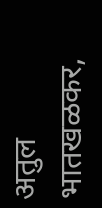अतुल भातखळकर,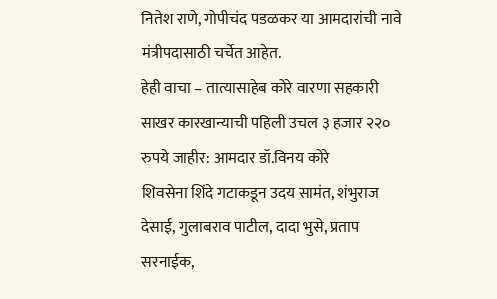नितेश राणे, गोपीचंद पडळकर या आमदारांची नावे मंत्रीपदासाठी चर्चेत आहेत.
हेही वाचा – तात्यासाहेब कोरे वारणा सहकारी साखर कारखान्याची पहिली उचल ३ हजार २२० रुपये जाहीर: आमदार डॉ.विनय कोरे
शिवसेना शिंदे गटाकडून उदय सामंत, शंभुराज देसाई, गुलाबराव पाटील, दादा भुसे, प्रताप सरनाईक,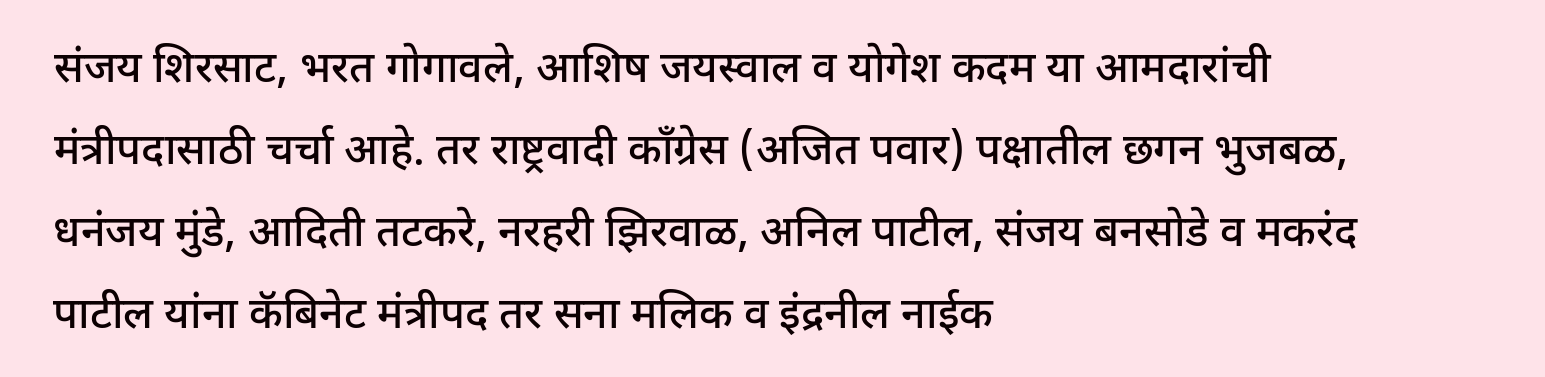संजय शिरसाट, भरत गोगावले, आशिष जयस्वाल व योगेश कदम या आमदारांची मंत्रीपदासाठी चर्चा आहे. तर राष्ट्रवादी काँग्रेस (अजित पवार) पक्षातील छगन भुजबळ, धनंजय मुंडे, आदिती तटकरे, नरहरी झिरवाळ, अनिल पाटील, संजय बनसोडे व मकरंद पाटील यांना कॅबिनेट मंत्रीपद तर सना मलिक व इंद्रनील नाईक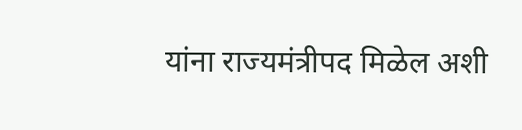यांना राज्यमंत्रीपद मिळेल अशी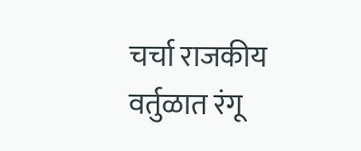चर्चा राजकीय वर्तुळात रंगू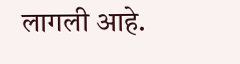लागली आहे.